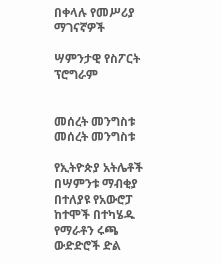በቀላሉ የመሥሪያ ማገናኛዎች

ሣምንታዊ የስፖርት ፕሮግራም


መሰረት መንግስቱ
መሰረት መንግስቱ

የኢትዮጵያ አትሌቶች በሣምንቱ ማብቂያ በተለያዩ የአውሮፓ ከተሞች በተካሄዱ የማራቶን ሩጫ ውድድሮች ድል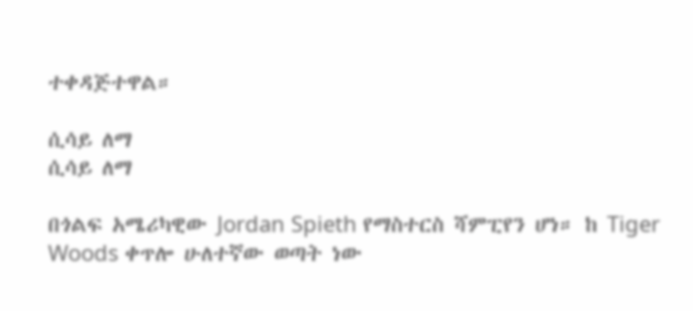ተቀዳጅተዋል።

ሲሳይ ለማ
ሲሳይ ለማ

በጎልፍ አሜሪካዊው Jordan Spieth የማስተርስ ሻምፒየን ሆነ። ከ Tiger Woods ቀጥሎ ሁለተኛው ወጣት ነው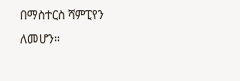በማስተርስ ሻምፒየን ለመሆን።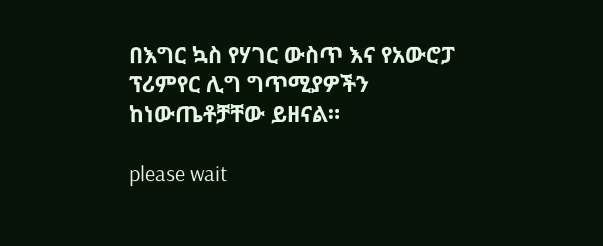በእግር ኳስ የሃገር ውስጥ እና የአውሮፓ ፕሪምየር ሊግ ግጥሚያዎችን ከነውጤቶቻቸው ይዘናል።

please wait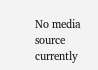No media source currently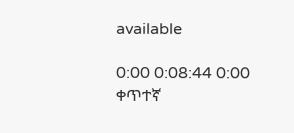available

0:00 0:08:44 0:00
ቀጥተኛ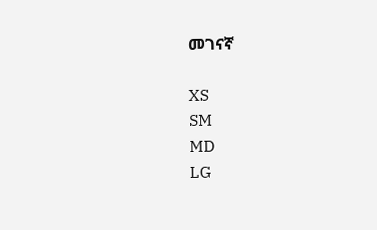መገናኛ

XS
SM
MD
LG